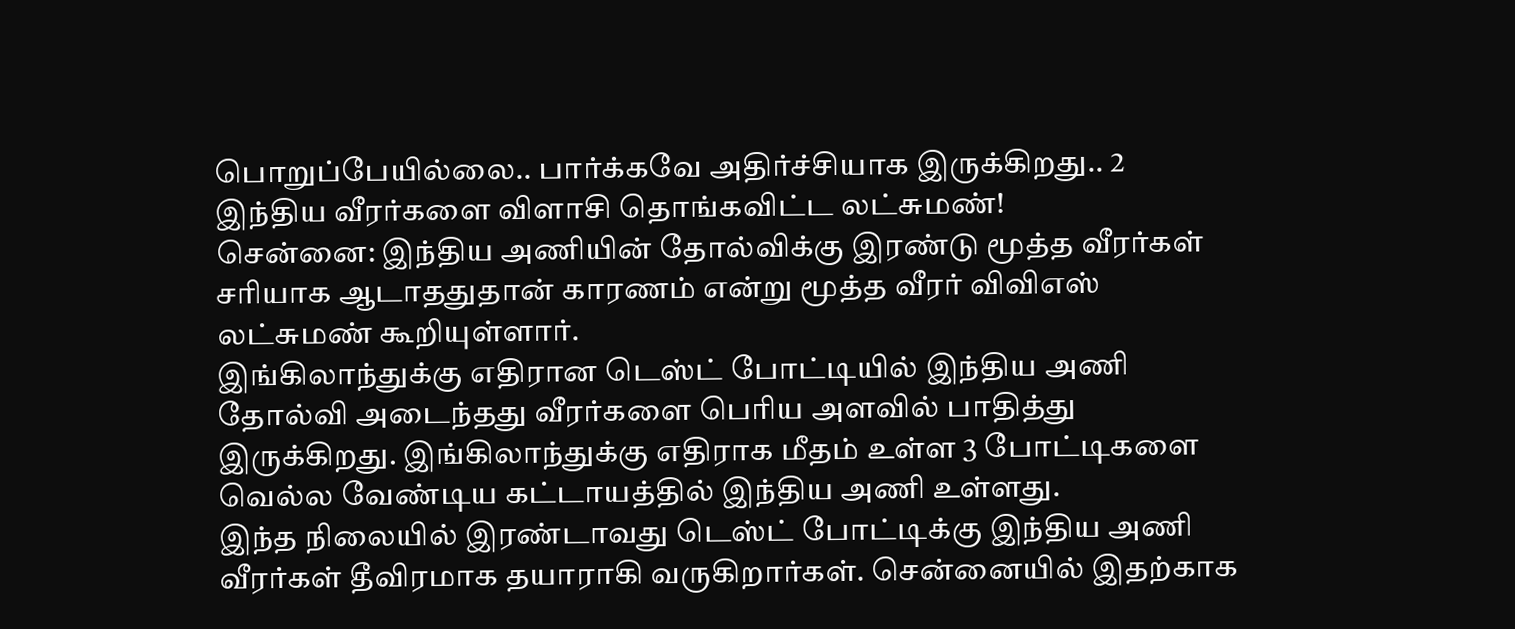பொறுப்பேயில்லை.. பார்க்கவே அதிர்ச்சியாக இருக்கிறது.. 2 இந்திய வீரர்களை விளாசி தொங்கவிட்ட லட்சுமண்!
சென்னை: இந்திய அணியின் தோல்விக்கு இரண்டு மூத்த வீரர்கள் சரியாக ஆடாததுதான் காரணம் என்று மூத்த வீரர் விவிஎஸ் லட்சுமண் கூறியுள்ளார்.
இங்கிலாந்துக்கு எதிரான டெஸ்ட் போட்டியில் இந்திய அணி தோல்வி அடைந்தது வீரர்களை பெரிய அளவில் பாதித்து இருக்கிறது. இங்கிலாந்துக்கு எதிராக மீதம் உள்ள 3 போட்டிகளை வெல்ல வேண்டிய கட்டாயத்தில் இந்திய அணி உள்ளது.
இந்த நிலையில் இரண்டாவது டெஸ்ட் போட்டிக்கு இந்திய அணி வீரர்கள் தீவிரமாக தயாராகி வருகிறார்கள். சென்னையில் இதற்காக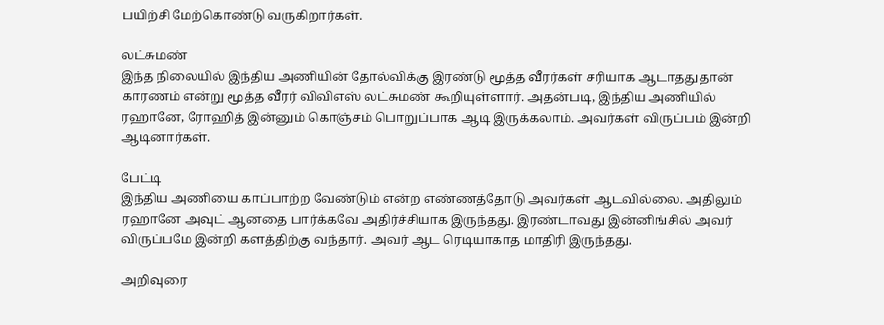பயிற்சி மேற்கொண்டு வருகிறார்கள்.

லட்சுமண்
இந்த நிலையில் இந்திய அணியின் தோல்விக்கு இரண்டு மூத்த வீரர்கள் சரியாக ஆடாததுதான் காரணம் என்று மூத்த வீரர் விவிஎஸ் லட்சுமண் கூறியுள்ளார். அதன்படி, இந்திய அணியில் ரஹானே, ரோஹித் இன்னும் கொஞ்சம் பொறுப்பாக ஆடி இருக்கலாம். அவர்கள் விருப்பம் இன்றி ஆடினார்கள்.

பேட்டி
இந்திய அணியை காப்பாற்ற வேண்டும் என்ற எண்ணத்தோடு அவர்கள் ஆடவில்லை. அதிலும் ரஹானே அவுட் ஆனதை பார்க்கவே அதிர்ச்சியாக இருந்தது. இரண்டாவது இன்னிங்சில் அவர் விருப்பமே இன்றி களத்திற்கு வந்தார். அவர் ஆட ரெடியாகாத மாதிரி இருந்தது.

அறிவுரை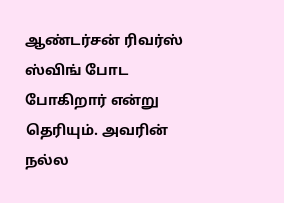ஆண்டர்சன் ரிவர்ஸ் ஸ்விங் போட போகிறார் என்று தெரியும். அவரின் நல்ல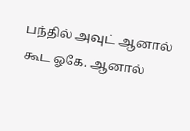பந்தில் அவுட் ஆனால் கூட ஓகே. ஆனால்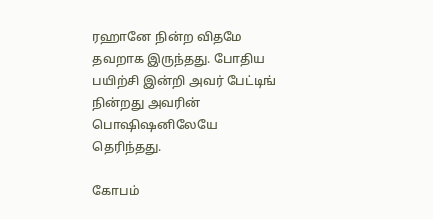ரஹானே நின்ற விதமே தவறாக இருந்தது. போதிய பயிற்சி இன்றி அவர் பேட்டிங் நின்றது அவரின் பொஷிஷனிலேயே தெரிந்தது.

கோபம்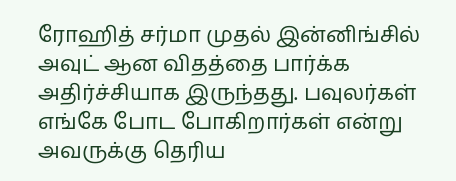ரோஹித் சர்மா முதல் இன்னிங்சில் அவுட் ஆன விதத்தை பார்க்க அதிர்ச்சியாக இருந்தது. பவுலர்கள் எங்கே போட போகிறார்கள் என்று அவருக்கு தெரிய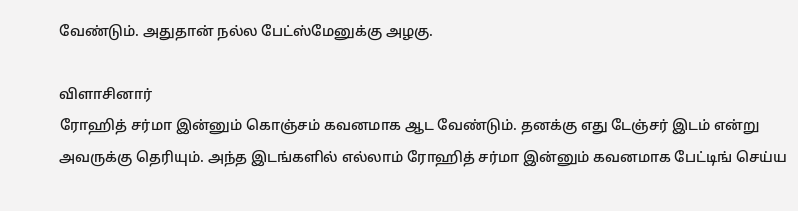வேண்டும். அதுதான் நல்ல பேட்ஸ்மேனுக்கு அழகு.

விளாசினார்
ரோஹித் சர்மா இன்னும் கொஞ்சம் கவனமாக ஆட வேண்டும். தனக்கு எது டேஞ்சர் இடம் என்று அவருக்கு தெரியும். அந்த இடங்களில் எல்லாம் ரோஹித் சர்மா இன்னும் கவனமாக பேட்டிங் செய்ய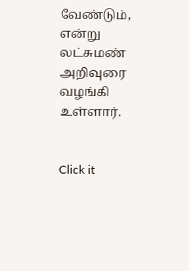வேண்டும், என்று லட்சுமண் அறிவுரை வழங்கி உள்ளார்.


Click it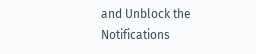and Unblock the Notifications